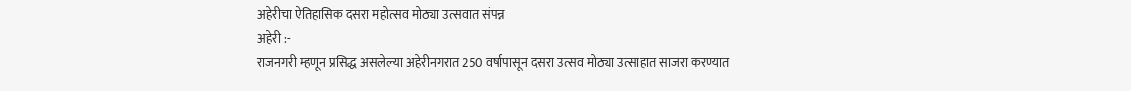अहेरीचा ऐतिहासिक दसरा महोत्सव मोठ्या उत्सवात संपन्न
अहेरी :-
राजनगरी म्हणून प्रसिद्ध असलेल्या अहेरीनगरात 250 वर्षापासून दसरा उत्सव मोठ्या उत्साहात साजरा करण्यात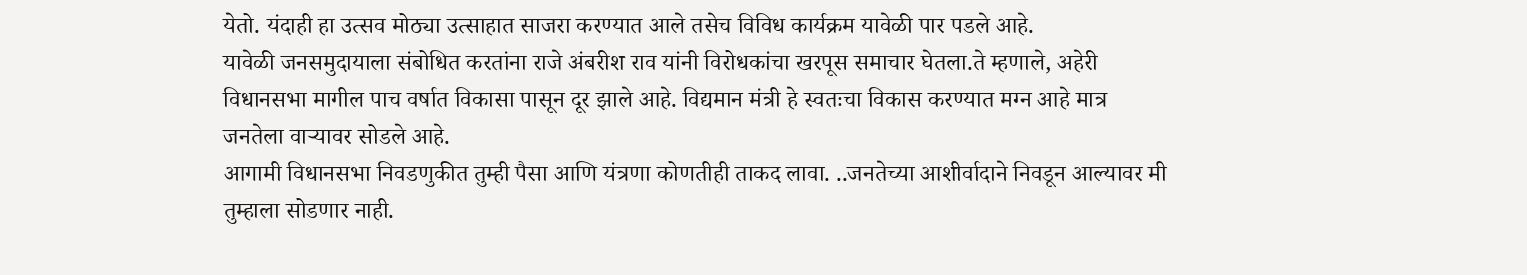येतो. यंदाही हा उत्सव मोठ्या उत्साहात साजरा करण्यात आले तसेच विविध कार्यक्रम यावेळी पार पडले आहे.
यावेळी जनसमुदायाला संबोधित करतांना राजे अंबरीश राव यांनी विरोधकांचा खरपूस समाचार घेतला.ते म्हणाले, अहेरी विधानसभा मागील पाच वर्षात विकासा पासून दूर झाले आहे. विद्यमान मंत्री हे स्वतःचा विकास करण्यात मग्न आहे मात्र जनतेला वाऱ्यावर सोडले आहे.
आगामी विधानसभा निवडणुकीत तुम्ही पैसा आणि यंत्रणा कोणतीही ताकद लावा. ..जनतेच्या आशीर्वादाने निवडून आल्यावर मी तुम्हाला सोडणार नाही.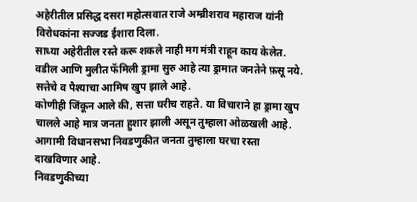अहेरीतील प्रसिद्ध दसरा महोत्सवात राजे अम्ब्रीशराव महाराज यांनी विरोधकांना सज्जड ईशारा दिला.
साध्या अहेरीतील रस्ते करू शकले नाही मग मंत्री राहून काय केलेत.
वडील आणि मुलीत फॅमिली ड्रामा सुरु आहे त्या ड्रामात जनतेने फ़सू नये.
सत्तेचे व पैश्याचा आमिष खुप झाले आहे.
कोणीही जिंकून आले की, सत्ता घरीच राहते. या विचाराने हा ड्रामा खुप चालले आहे मात्र जनता हुशार झाली असून तुम्हाला ओळखली आहे. आगामी विधानसभा निवडणुकीत जनता तुम्हाला घरचा रस्ता दाखविणार आहे.
निवडणुकीच्या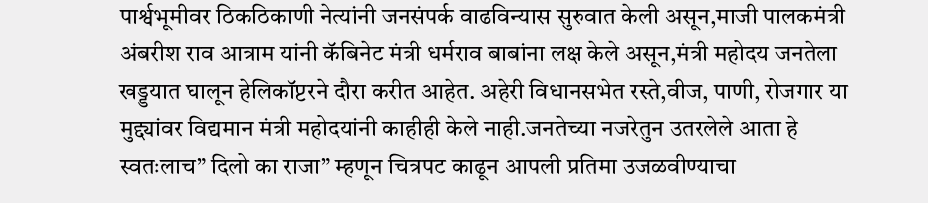पार्श्वभूमीवर ठिकठिकाणी नेत्यांनी जनसंपर्क वाढविन्यास सुरुवात केली असून,माजी पालकमंत्री अंबरीश राव आत्राम यांनी कॅबिनेट मंत्री धर्मराव बाबांना लक्ष केले असून,मंत्री महोदय जनतेला खड्डयात घालून हेलिकॉप्टरने दौरा करीत आहेत. अहेरी विधानसभेत रस्ते,वीज, पाणी, रोजगार या मुद्द्यांवर विद्यमान मंत्री महोदयांनी काहीही केले नाही.जनतेच्या नजरेतुन उतरलेले आता हे स्वतःलाच” दिलो का राजा” म्हणून चित्रपट काढून आपली प्रतिमा उजळवीण्याचा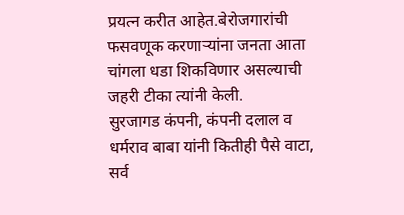प्रयत्न करीत आहेत.बेरोजगारांची फसवणूक करणाऱ्यांना जनता आता चांगला धडा शिकविणार असल्याची जहरी टीका त्यांनी केली.
सुरजागड कंपनी, कंपनी दलाल व धर्मराव बाबा यांनी कितीही पैसे वाटा, सर्व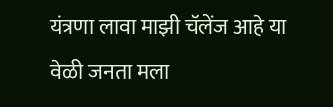यंत्रणा लावा माझी चॅलेंज आहे या वेळी जनता मला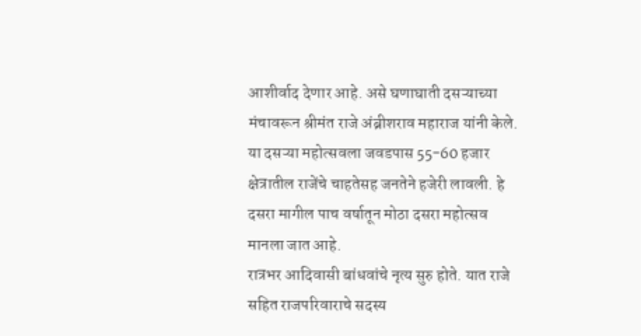आशीर्वाद देणार आहे. असे घणाघाती दसऱ्याच्या मंचावरून श्रीमंत राजे अंब्रीशराव महाराज यांनी केले.
या दसऱ्या महोत्सवला जवडपास 55-60 हजार क्षेत्रातील राजेंचे चाहतेसह जनतेने हजेरी लावली. हे दसरा मागील पाच वर्षातून मोठा दसरा महोत्सव मानला जात आहे.
रात्रभर आदिवासी बांधवांचे नृत्य सुरु होते. यात राजे सहित राजपरिवाराचे सदस्य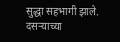सुद्धा सहभागी झाले. दसऱ्याच्या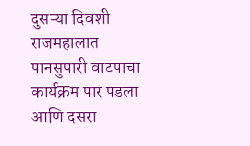दुसऱ्या दिवशी राजमहालात पानसुपारी वाटपाचा कार्यक्रम पार पडला आणि दसरा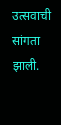उत्सवाची सांगता झाली.